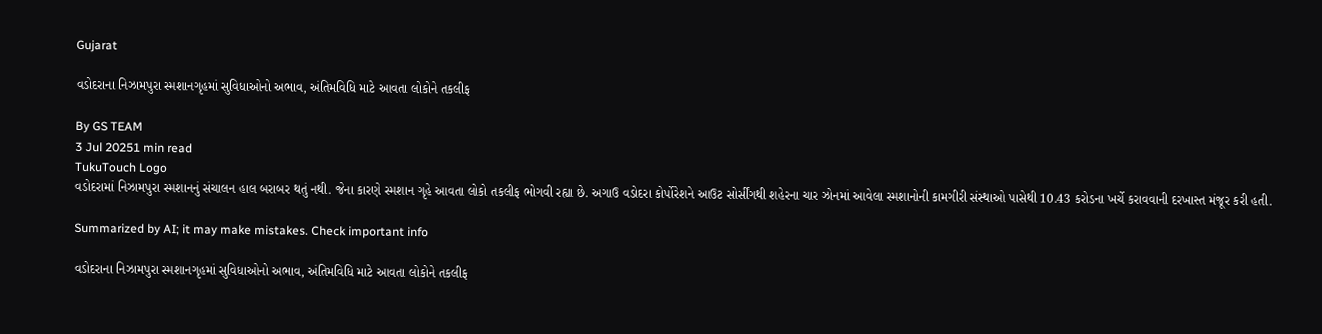Gujarat

વડોદરાના નિઝામપુરા સ્મશાનગૃહમાં સુવિધાઓનો અભાવ, અંતિમવિધિ માટે આવતા લોકોને તકલીફ

By GS TEAM
3 Jul 20251 min read
TukuTouch Logo
વડોદરામાં નિઝામપુરા સ્મશાનનું સંચાલન હાલ બરાબર થતું નથી. જેના કારણે સ્મશાન ગૃહે આવતા લોકો તકલીફ ભોગવી રહ્યા છે. અગાઉ વડોદરા કોર્પોરેશને આઉટ સોર્સીંગથી શહેરના ચાર ઝોનમાં આવેલા સ્મશાનોની કામગીરી સંસ્થાઓ પાસેથી 10.43 કરોડના ખર્ચે કરાવવાની દરખાસ્ત મંજૂર કરી હતી.

Summarized by AI; it may make mistakes. Check important info

વડોદરાના નિઝામપુરા સ્મશાનગૃહમાં સુવિધાઓનો અભાવ, અંતિમવિધિ માટે આવતા લોકોને તકલીફ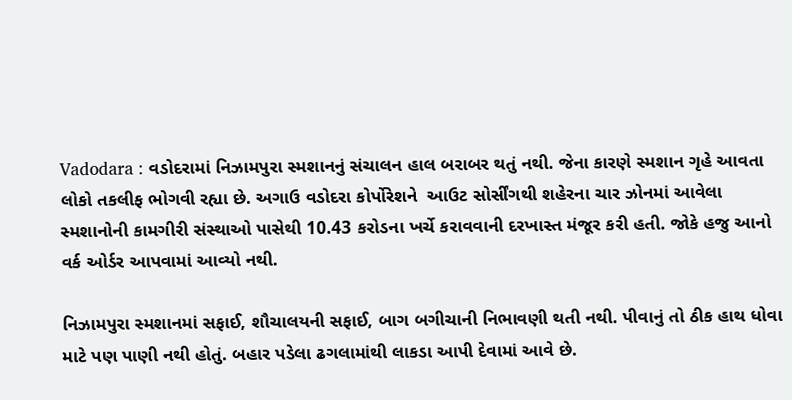Vadodara : વડોદરામાં નિઝામપુરા સ્મશાનનું સંચાલન હાલ બરાબર થતું નથી. જેના કારણે સ્મશાન ગૃહે આવતા લોકો તકલીફ ભોગવી રહ્યા છે. અગાઉ વડોદરા કોર્પોરેશને  આઉટ સોર્સીંગથી શહેરના ચાર ઝોનમાં આવેલા સ્મશાનોની કામગીરી સંસ્થાઓ પાસેથી 10.43 કરોડના ખર્ચે કરાવવાની દરખાસ્ત મંજૂર કરી હતી. જોકે હજુ આનો વર્ક ઓર્ડર આપવામાં આવ્યો નથી.

નિઝામપુરા સ્મશાનમાં સફાઈ, શૌચાલયની સફાઈ, બાગ બગીચાની નિભાવણી થતી નથી. પીવાનું તો ઠીક હાથ ધોવા માટે પણ પાણી નથી હોતું. બહાર પડેલા ઢગલામાંથી લાકડા આપી દેવામાં આવે છે.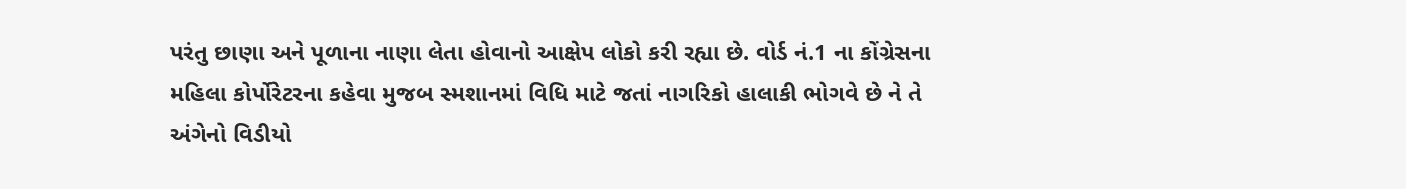પરંતુ છાણા અને પૂળાના નાણા લેતા હોવાનો આક્ષેપ લોકો કરી રહ્યા છે. વોર્ડ નં.1 ના કોંગ્રેસના મહિલા કોર્પોરેટરના કહેવા મુજબ સ્મશાનમાં વિધિ માટે જતાં નાગરિકો હાલાકી ભોગવે છે ને તે અંગેનો વિડીયો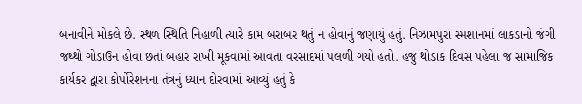બનાવીને મોકલે છે. સ્થળ સ્થિતિ નિહાળી ત્યારે કામ બરાબર થતું ન હોવાનું જણાયું હતું. નિઝામપુરા સ્મશાનમાં લાકડાનો જંગી જથ્થો ગોડાઉન હોવા છતાં બહાર રાખી મૂકવામાં આવતા વરસાદમાં પલળી ગયો હતો. હજુ થોડાક દિવસ પહેલા જ સામાજિક કાર્યકર દ્વારા કોર્પોરેશનના તંત્રનું ધ્યાન દોરવામાં આવ્યું હતું કે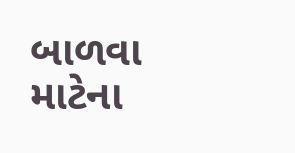બાળવા માટેના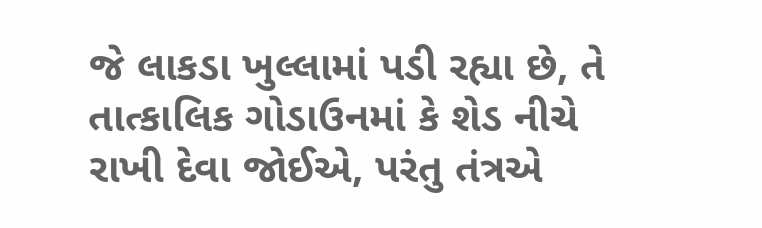જે લાકડા ખુલ્લામાં પડી રહ્યા છે, તે તાત્કાલિક ગોડાઉનમાં કે શેડ નીચે રાખી દેવા જોઈએ, પરંતુ તંત્રએ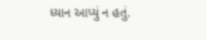ધ્યાન આપ્યું ન હતું.